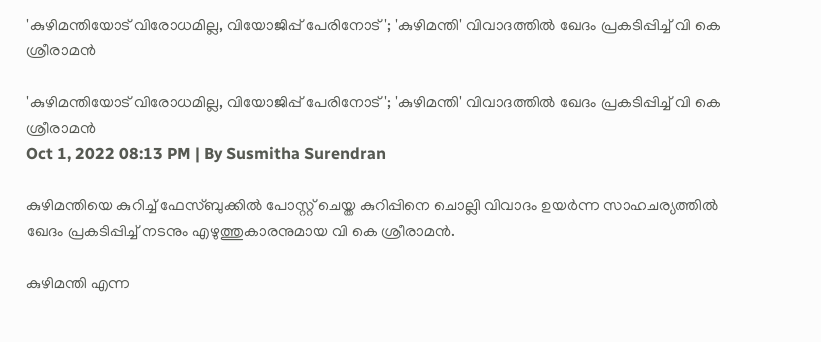'കുഴിമന്തിയോട് വിരോധമില്ല, വിയോജിപ്പ് പേരിനോട് '; 'കുഴിമന്തി' വിവാദത്തില്‍ ഖേദം പ്രകടിപ്പിച്ച് വി കെ ശ്രീരാമൻ

'കുഴിമന്തിയോട് വിരോധമില്ല, വിയോജിപ്പ് പേരിനോട് '; 'കുഴിമന്തി' വിവാദത്തില്‍ ഖേദം പ്രകടിപ്പിച്ച് വി കെ ശ്രീരാമൻ
Oct 1, 2022 08:13 PM | By Susmitha Surendran

കുഴിമന്തിയെ കുറിച്ച് ഫേസ്ബുക്കില്‍ പോസ്റ്റ് ചെയ്ത കുറിപ്പിനെ ചൊല്ലി വിവാദം ഉയര്‍ന്ന സാഹചര്യത്തില്‍ ഖേദം പ്രകടിപ്പിച്ച് നടനും എഴുത്തുകാരനുമായ വി കെ ശ്രീരാമന്‍.

കുഴിമന്തി എന്ന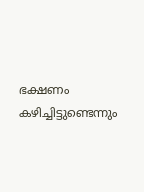ഭക്ഷണം കഴിച്ചിട്ടുണ്ടെന്നും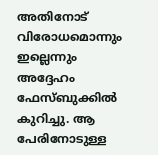അതിനോട് വിരോധമൊന്നും ഇല്ലെന്നും അദ്ദേഹം ഫേസ്ബുക്കില്‍ കുറിച്ചു. ആ പേരിനോടുള്ള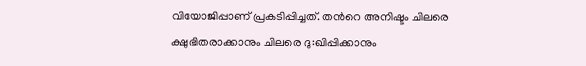വിയോജിപ്പാണ് പ്രകടിപ്പിച്ചത്. തന്‍റെ അനിഷ്ടം ചിലരെ ക്ഷുഭിതരാക്കാനും ചിലരെ ദു:ഖിപ്പിക്കാനും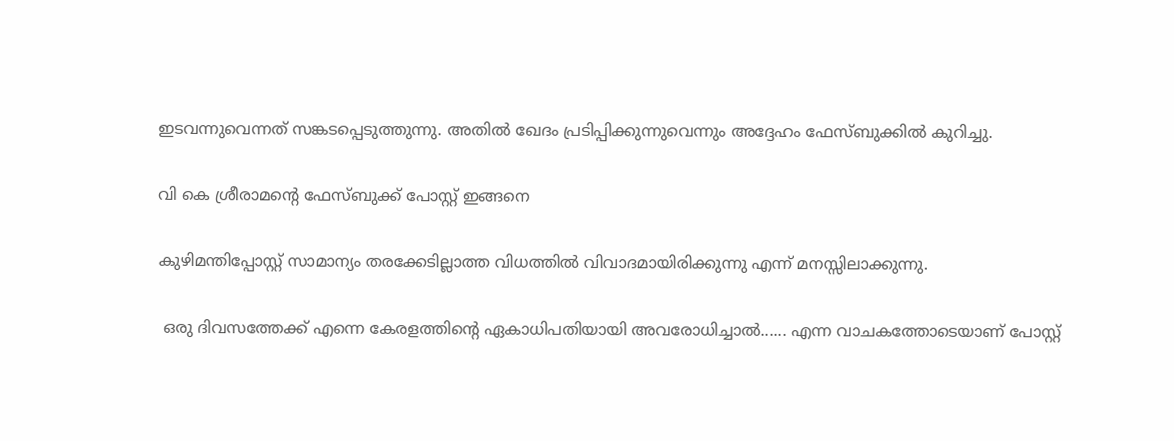ഇടവന്നുവെന്നത് സങ്കടപ്പെടുത്തുന്നു. അതില്‍ ഖേദം പ്രടിപ്പിക്കുന്നുവെന്നും അദ്ദേഹം ഫേസ്ബുക്കില്‍ കുറിച്ചു.

വി കെ ശ്രീരാമന്‍റെ ഫേസ്ബുക്ക് പോസ്റ്റ് ഇങ്ങനെ

കുഴിമന്തിപ്പോസ്റ്റ് സാമാന്യം തരക്കേടില്ലാത്ത വിധത്തിൽ വിവാദമായിരിക്കുന്നു എന്ന് മനസ്സിലാക്കുന്നു.

 ഒരു ദിവസത്തേക്ക് എന്നെ കേരളത്തിൻ്റെ ഏകാധിപതിയായി അവരോധിച്ചാൽ...... എന്ന വാചകത്തോടെയാണ് പോസ്റ്റ്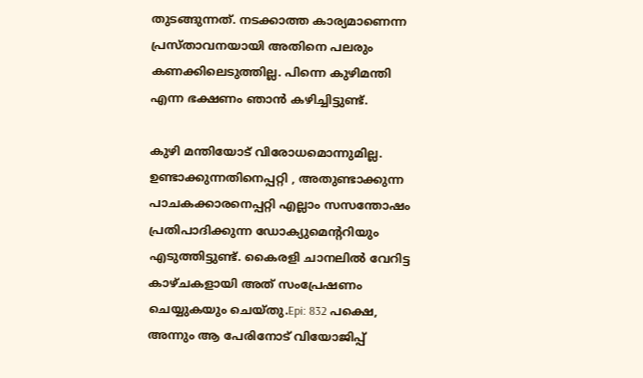തുടങ്ങുന്നത്. നടക്കാത്ത കാര്യമാണെന്ന പ്രസ്താവനയായി അതിനെ പലരും കണക്കിലെടുത്തില്ല. പിന്നെ കുഴിമന്തി എന്ന ഭക്ഷണം ഞാൻ കഴിച്ചിട്ടുണ്ട്.

കുഴി മന്തിയോട് വിരോധമൊന്നുമില്ല. ഉണ്ടാക്കുന്നതിനെപ്പറ്റി , അതുണ്ടാക്കുന്ന പാചകക്കാരനെപ്പറ്റി എല്ലാം സസന്തോഷം പ്രതിപാദിക്കുന്ന ഡോക്യുമെൻ്ററിയും എടുത്തിട്ടുണ്ട്. കൈരളി ചാനലിൽ വേറിട്ട കാഴ്ചകളായി അത് സംപ്രേഷണം ചെയ്യുകയും ചെയ്തു.Epi: 832 പക്ഷെ, അന്നും ആ പേരിനോട് വിയോജിപ്പ്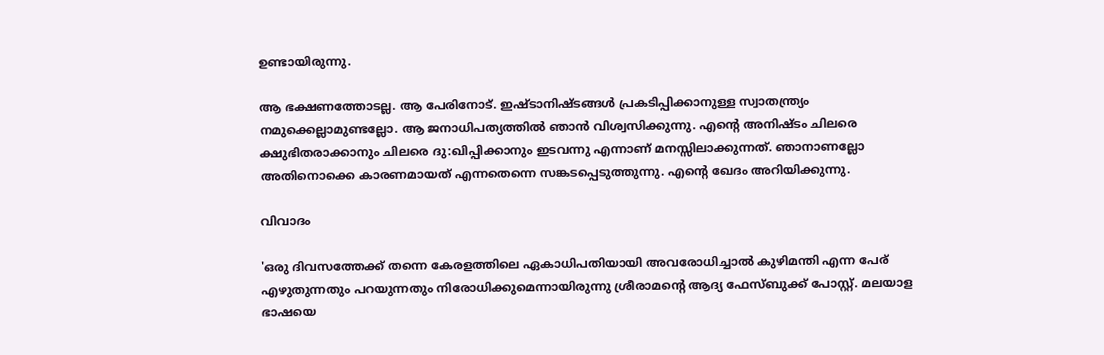ഉണ്ടായിരുന്നു.

ആ ഭക്ഷണത്തോടല്ല. ആ പേരിനോട്. ഇഷ്ടാനിഷ്ടങ്ങൾ പ്രകടിപ്പിക്കാനുള്ള സ്വാതന്ത്ര്യം നമുക്കെല്ലാമുണ്ടല്ലോ. ആ ജനാധിപത്യത്തിൽ ഞാൻ വിശ്വസിക്കുന്നു. എൻ്റെ അനിഷ്ടം ചിലരെ ക്ഷുഭിതരാക്കാനും ചിലരെ ദു:ഖിപ്പിക്കാനും ഇടവന്നു എന്നാണ് മനസ്സിലാക്കുന്നത്. ഞാനാണല്ലോ അതിനൊക്കെ കാരണമായത് എന്നതെന്നെ സങ്കടപ്പെടുത്തുന്നു. എൻ്റെ ഖേദം അറിയിക്കുന്നു.

വിവാദം

'ഒരു ദിവസത്തേക്ക് തന്നെ കേരളത്തിലെ ഏകാധിപതിയായി അവരോധിച്ചാല്‍ കുഴിമന്തി എന്ന പേര് എഴുതുന്നതും പറയുന്നതും നിരോധിക്കുമെന്നായിരുന്നു ശ്രീരാമന്റെ ആദ്യ ഫേസ്ബുക്ക് പോസ്റ്റ്. മലയാള ഭാഷയെ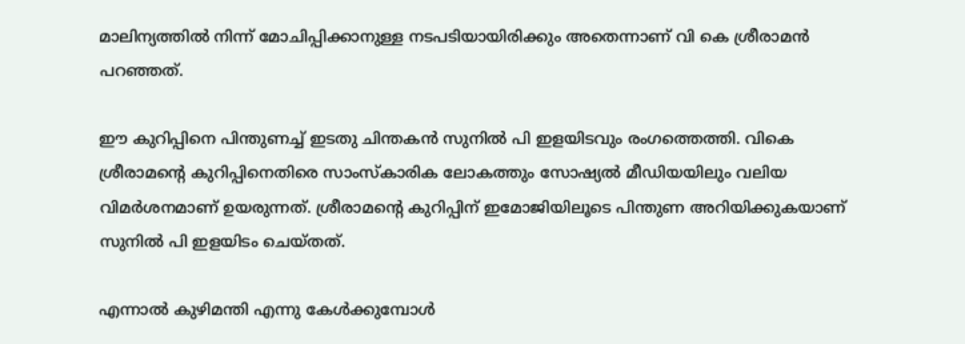മാലിന്യത്തില്‍ നിന്ന് മോചിപ്പിക്കാനുള്ള നടപടിയായിരിക്കും അതെന്നാണ് വി കെ ശ്രീരാമന്‍ പറഞ്ഞത്.

ഈ കുറിപ്പിനെ പിന്തുണച്ച് ഇടതു ചിന്തകൻ സുനില്‍ പി ഇളയിടവും രംഗത്തെത്തി. വികെ ശ്രീരാമന്‍റെ കുറിപ്പിനെതിരെ സാംസ്‌കാരിക ലോകത്തും സോഷ്യൽ മീഡിയയിലും വലിയ വിമര്‍ശനമാണ് ഉയരുന്നത്. ശ്രീരാമന്‍റെ കുറിപ്പിന് ഇമോജിയിലൂടെ പിന്തുണ അറിയിക്കുകയാണ് സുനില്‍ പി ഇളയിടം ചെയ്തത്.

എന്നാല്‍ കുഴിമന്തി എന്നു കേൾക്കുമ്പോൾ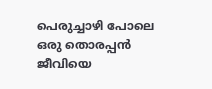പെരുച്ചാഴി പോലെ ഒരു തൊരപ്പൻ ജീവിയെ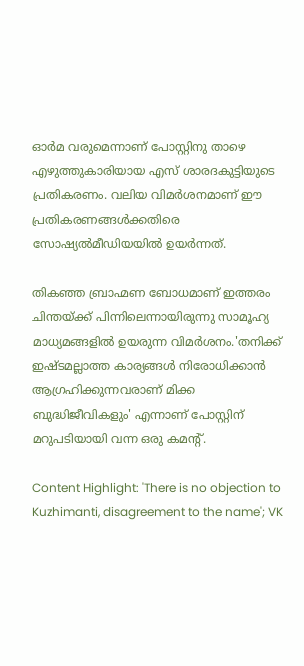ഓർമ വരുമെന്നാണ് പോസ്റ്റിനു താഴെ എഴുത്തുകാരിയായ എസ് ശാരദകുട്ടിയുടെ പ്രതികരണം. വലിയ വിമര്‍ശനമാണ് ഈ പ്രതികരണങ്ങള്‍ക്കതിരെ സോഷ്യല്‍മീഡിയയില്‍ ഉയര്‍ന്നത്.

തികഞ്ഞ ബ്രാഹ്മണ ബോധമാണ് ഇത്തരം ചിന്തയ്ക്ക് പിന്നിലെന്നായിരുന്നു സാമൂഹ്യ മാധ്യമങ്ങളില്‍ ഉയരുന്ന വിമര്‍ശനം.'തനിക്ക് ഇഷ്ടമല്ലാത്ത കാര്യങ്ങൾ നിരോധിക്കാൻ ആഗ്രഹിക്കുന്നവരാണ് മിക്ക ബുദ്ധിജീവികളും' എന്നാണ് പോസ്റ്റിന് മറുപടിയായി വന്ന ഒരു കമന്‍റ്.

Content Highlight: 'There is no objection to Kuzhimanti, disagreement to the name'; VK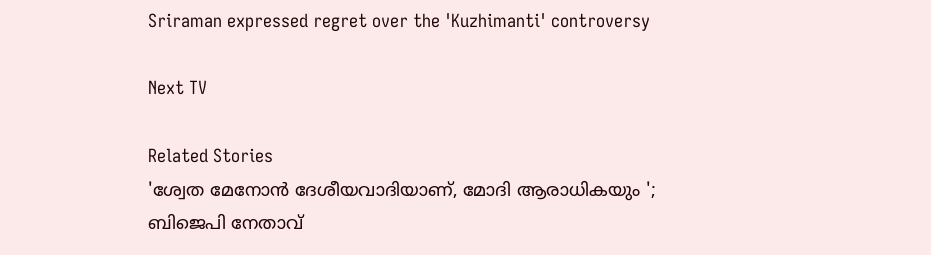Sriraman expressed regret over the 'Kuzhimanti' controversy

Next TV

Related Stories
'ശ്വേത മേനോൻ ദേശീയവാദിയാണ്, മോദി ആരാധികയും '; ബിജെപി നേതാവ്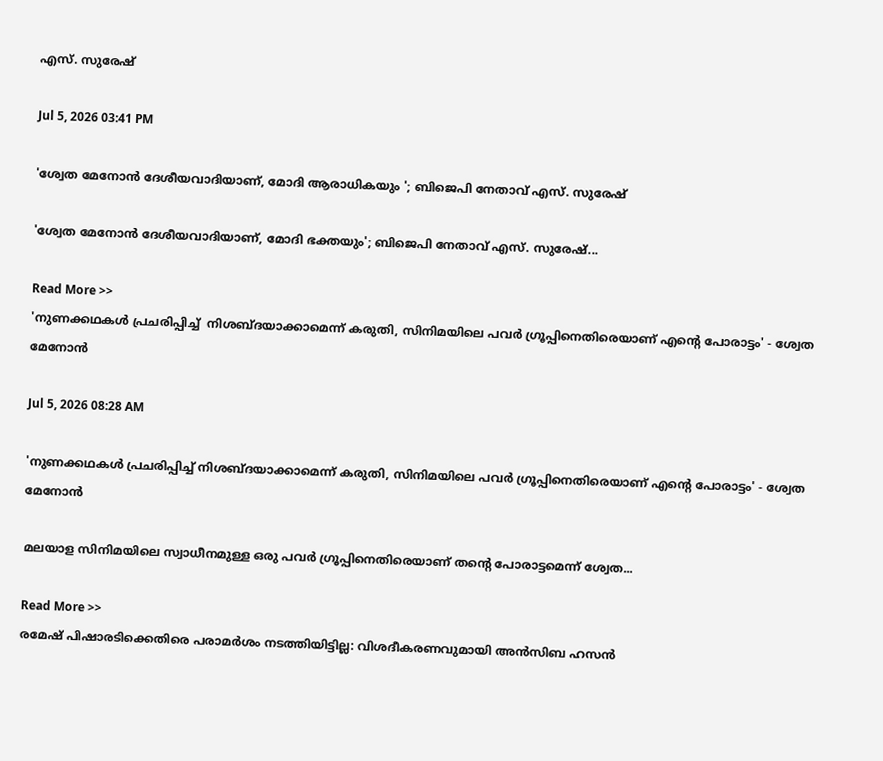എസ്. സുരേഷ്

Jul 5, 2026 03:41 PM

'ശ്വേത മേനോൻ ദേശീയവാദിയാണ്, മോദി ആരാധികയും '; ബിജെപി നേതാവ് എസ്. സുരേഷ്

'ശ്വേത മേനോൻ ദേശീയവാദിയാണ്, മോദി ഭക്തയും'; ബിജെപി നേതാവ് എസ്. സുരേഷ്...

Read More >>
'നുണക്കഥകൾ പ്രചരിപ്പിച്ച്  നിശബ്ദയാക്കാമെന്ന് കരുതി, സിനിമയിലെ പവർ ഗ്രൂപ്പിനെതിരെയാണ് എൻ്റെ പോരാട്ടം' - ശ്വേത മേനോൻ

Jul 5, 2026 08:28 AM

'നുണക്കഥകൾ പ്രചരിപ്പിച്ച് നിശബ്ദയാക്കാമെന്ന് കരുതി, സിനിമയിലെ പവർ ഗ്രൂപ്പിനെതിരെയാണ് എൻ്റെ പോരാട്ടം' - ശ്വേത മേനോൻ

മലയാള സിനിമയിലെ സ്വാധീനമുള്ള ഒരു പവർ ഗ്രൂപ്പിനെതിരെയാണ് തൻ്റെ പോരാട്ടമെന്ന് ശ്വേത...

Read More >>
രമേഷ് പിഷാരടിക്കെതിരെ പരാമർശം നടത്തിയിട്ടില്ല: വിശദീകരണവുമായി അൻസിബ ഹസൻ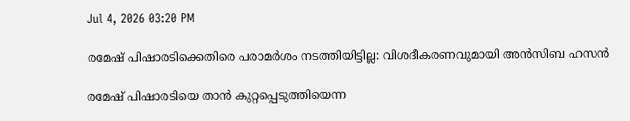Jul 4, 2026 03:20 PM

രമേഷ് പിഷാരടിക്കെതിരെ പരാമർശം നടത്തിയിട്ടില്ല: വിശദീകരണവുമായി അൻസിബ ഹസൻ

രമേഷ് പിഷാരടിയെ താൻ കുറ്റപ്പെടുത്തിയെന്ന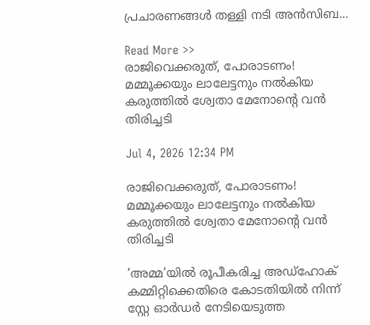പ്രചാരണങ്ങൾ തള്ളി നടി അൻസിബ...

Read More >>
രാജിവെക്കരുത്, പോരാടണം! മമ്മൂക്കയും ലാലേട്ടനും നൽകിയ കരുത്തിൽ ശ്വേതാ മേനോന്റെ വൻ തിരിച്ചടി

Jul 4, 2026 12:34 PM

രാജിവെക്കരുത്, പോരാടണം! മമ്മൂക്കയും ലാലേട്ടനും നൽകിയ കരുത്തിൽ ശ്വേതാ മേനോന്റെ വൻ തിരിച്ചടി

‘അമ്മ’യിൽ രൂപീകരിച്ച അഡ്ഹോക് കമ്മിറ്റിക്കെതിരെ കോടതിയിൽ നിന്ന് സ്റ്റേ ഓർഡർ നേടിയെടുത്ത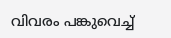വിവരം പങ്കുവെച്ച്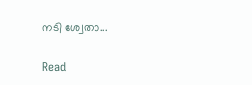നടി ശ്വേതാ...

Read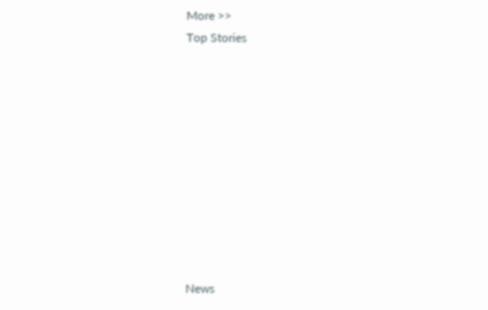More >>
Top Stories










News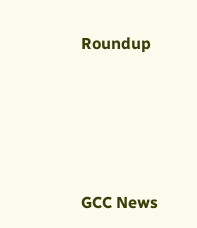Roundup






GCC News